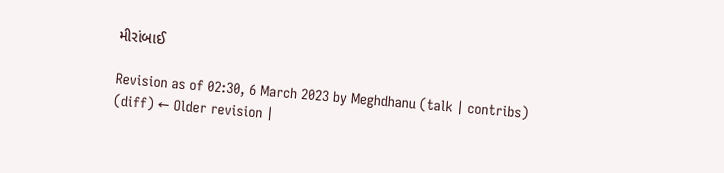મીરાંબાઈ

Revision as of 02:30, 6 March 2023 by Meghdhanu (talk | contribs)
(diff) ← Older revision |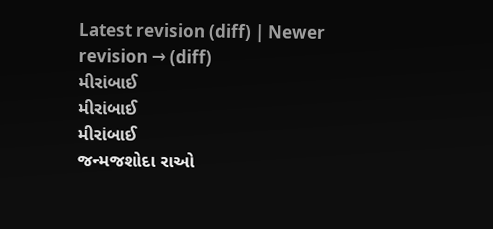Latest revision (diff) | Newer revision → (diff)
મીરાંબાઈ
મીરાંબાઈ
મીરાંબાઈ
જન્મજશોદા રાઓ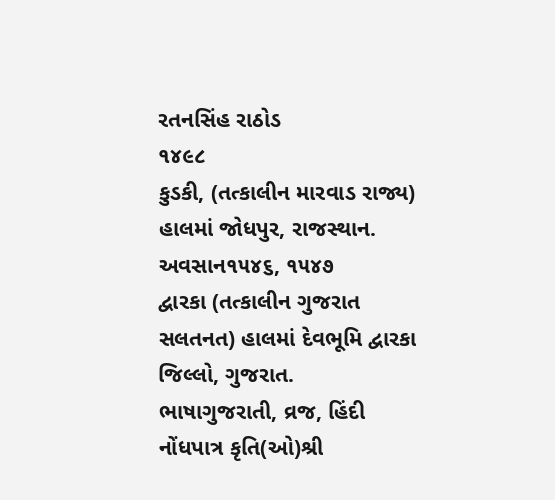રતનસિંહ રાઠોડ
૧૪૯૮
કુડકી, (તત્કાલીન મારવાડ રાજ્ય) હાલમાં જોધપુર, રાજસ્થાન.
અવસાન૧૫૪૬, ૧૫૪૭
દ્વારકા (તત્કાલીન ગુજરાત સલતનત) હાલમાં દેવભૂમિ દ્વારકા જિલ્લો, ગુજરાત.
ભાષાગુજરાતી, વ્રજ, હિંદી
નોંધપાત્ર કૃતિ(ઓ)શ્રી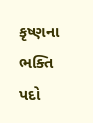કૃષ્ણના ભક્તિ પદો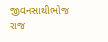જીવનસાથીભોજ રાજ